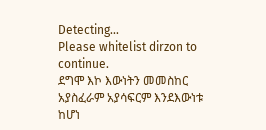Detecting...
Please whitelist dirzon to continue.
ደግሞ እኮ እውነትን መመስከር አያስፈራም አያሳፍርም እንደእውነቱ ከሆነ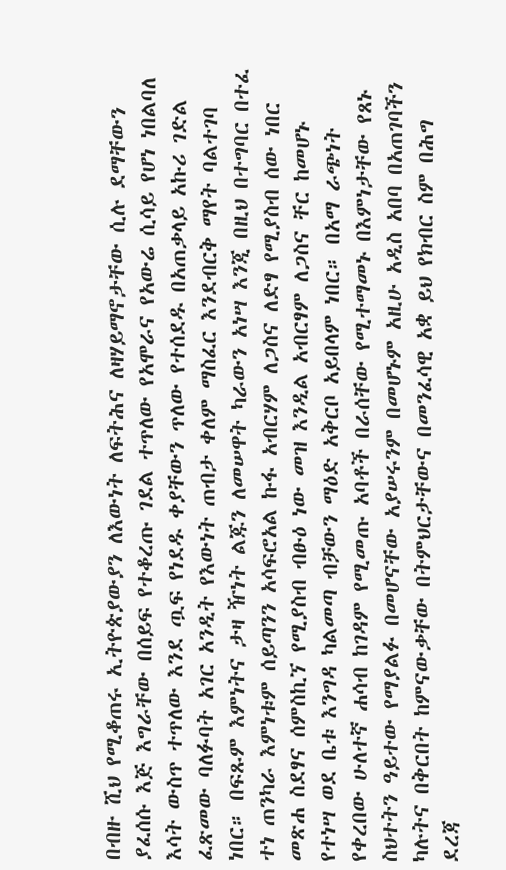በብዙ ሺህ የሚቆጠሩ ኢትዮጵያውያን ለእውነት ለፍትሕና ለዛሃይማኖታቸው ሲሉ ደማቸውን ያፈሰሱ እጅ እግራቸው በሰይፍ የተቆረጡ ገደል ተጥለው የአሞራና የአውሬ ሲሳይ የሆነ ነበልባለ እሳት ውስጥ ተጥለው እንደ ጧፍ የነደዱ ቀያቸውን ጥለው የተሰደዱ በአጠቃላይ አኩሪ ገድል ፈጽመው ባለፉባት አገር አንዲት የእውነት ጠብታ ቀለም ማስፈር እንደብርቅ ማየት ባልተገባ ነበር። በፍጹም እምነትና ታዛ ዥነት ልጁን ለመሠዋት ካራውን አነሣ እንጂ በዚህ በተግባር በተፈ ተነ ጠንካራ እምነቱም ሰይጣንን አሳፍሮአል ኩፋ አብርሃም ለጋስና ለድፃ የሚያስብ ሰው ነበር መጽሐ ስደፃና ሰምስኪኘ የሚያስብ ብፁዕ ነው መዝ እንዲል አብርፃም ለጋስና ቸር ከመሆኑ የተነሣ ወደ ቤቱ እንግዳ ካልመጣ ብቻውን ማዕድ አቅርቦ አይበላም ነበር። በአማ ራጭነት የቀረበው ሁለተኛ ሐሳብ ከገዳም የሚመጡ አባቶች በራሰቸው የሚተማመኑ በእምነታቸው የጸኑ ስህተትን ዓይተው የማያልፉ በመሆናቸው አያሠሩንም በመሆኑም አዚሁ አዲስ አበባ በአጠገባችን ካሉትና በቅርበት ከምናውቃቸው በትምህርታቸውና በመንፈሳዊ አቋ ይህ የክብር ስም በሕግ ደረጃ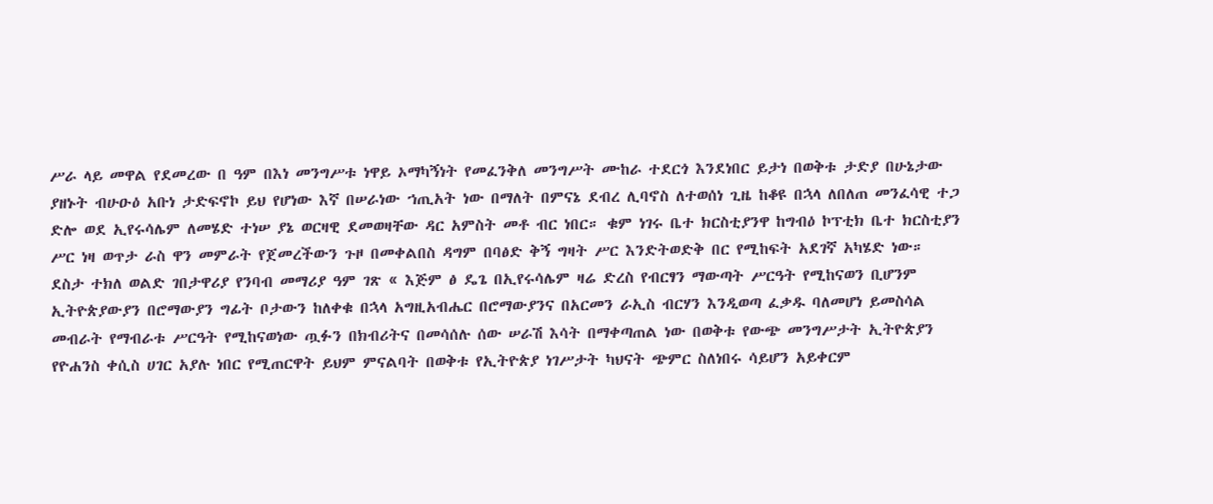ሥራ ላይ መዋል የደመረው በ ዓም በእነ መንግሥቱ ነዋይ ኦማካኝነት የመፈንቅለ መንግሥት ሙከራ ተደርጎ እንደነበር ይታነ በወቅቱ ታድያ በሁኔታው ያዘኑት ብሁዑዕ አቡነ ታድፍኖኮ ይህ የሆነው እኛ በሠራነው ኀጢአት ነው በማለት በምናኔ ደብረ ሊባኖስ ለተወሰነ ጊዜ ከቆዩ በኋላ ለበለጠ መንፈሳዊ ተጋ ድሎ ወደ ኢየሩሳሌም ለመሄድ ተነሠ ያኔ ወርዛዊ ደመወዛቸው ዳር አምስት መቶ ብር ነበር። ቁም ነገሩ ቤተ ክርስቲያንዋ ከግብዕ ኮፕቲክ ቤተ ክርስቲያን ሥር ነዛ ወጥታ ራስ ዋን መምራት የጀመረችውን ጉዞ በመቀልበስ ዳግም በባፅድ ቅኝ ግዛት ሥር እንድትወድቅ በር የሚከፍት አደገኛ አካሄድ ነው።
ደስታ ተክለ ወልድ ገበታዋሪያ የንባብ መማሪያ ዓም ገጽ « እጅም ፅ ዴጌ በኢየሩሳሌም ዛሬ ድረስ የብርፃን ማውጣት ሥርዓት የሚከናወን ቢሆንም ኢትዮጵያውያን በሮማውያን ግፊት ቦታውን ከለቀቁ በኋላ አግዚአብሔር በሮማውያንና በአርመን ራኢስ ብርሃን እንዲወጣ ፈቃዱ ባለመሆነ ይመስሳል መብራት የማብራቱ ሥርዓት የሚከናወነው ጧፉን በክብሪትና በመሳሰሉ ሰው ሠራሽ እሳት በማቀጣጠል ነው በወቅቱ የውጭ መንግሥታት ኢትዮጵያን የዮሐንስ ቀሲስ ሀገር አያሉ ነበር የሚጠርዋት ይህም ምናልባት በወቅቱ የኢትዮጵያ ነገሥታት ካህናት ጭምር ስለነበሩ ሳይሆን አይቀርም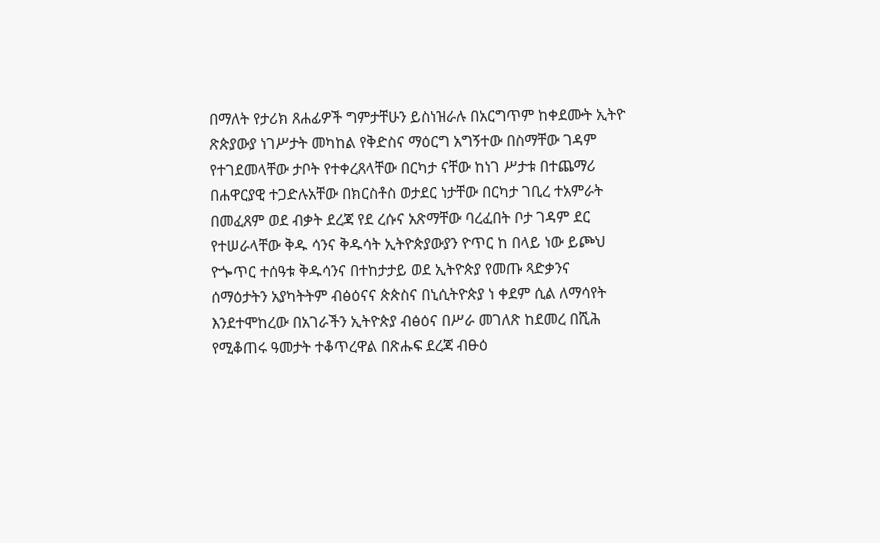በማለት የታሪክ ጸሐፊዎች ግምታቸሁን ይስነዝራሉ በአርግጥም ከቀደሙት ኢትዮ ጽጵያውያ ነገሥታት መካከል የቅድስና ማዕርግ አግኝተው በስማቸው ገዳም የተገደመላቸው ታቦት የተቀረጸላቸው በርካታ ናቸው ከነገ ሥታቱ በተጨማሪ በሐዋርያዊ ተጋድሉአቸው በክርስቶስ ወታደር ነታቸው በርካታ ገቢረ ተአምራት በመፈጸም ወደ ብቃት ደረጃ የደ ረሱና አጽማቸው ባረፈበት ቦታ ገዳም ደር የተሠራላቸው ቅዱ ሳንና ቅዱሳት ኢትዮጵያውያን ዮጥር ከ በላይ ነው ይጮህ ዮጐጥር ተሰዓቱ ቅዱሳንና በተከታታይ ወደ ኢትዮጵያ የመጡ ጻድቃንና ሰማዕታትን አያካትትም ብፅዕናና ጵጵስና በኒሲትዮጵያ ነ ቀደም ሲል ለማሳየት እንደተሞከረው በአገራችን ኢትዮጵያ ብፅዕና በሥራ መገለጽ ከደመረ በሺሕ የሚቆጠሩ ዓመታት ተቆጥረዋል በጽሑፍ ደረጃ ብፁዕ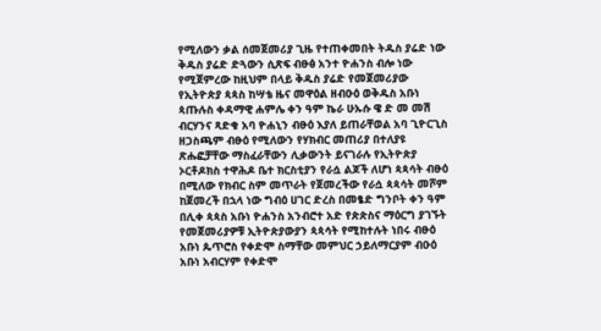የሚለውን ቃል ሰመጀመሪያ ጊዜ የተጠቀመበት ትዱስ ያሬድ ነው ቅዱስ ያሬድ ድጓውን ሲጽፍ ብፁፅ አንተ ዮሐንስ ብሎ ነው የሚጀምረው ከዚህም በላይ ቅዱስ ያሬድ የመጀመሪያው የኢትዮጵያ ጳጳስ ከሣቴ ዜና መዋዕል ዘብዑዕ ወቅዱስ አቡነ ጳጡሉስ ቀዳማዊ ሐምሌ ቀን ዓም ኬራ ሁኡሱ ዌ ድ መ መሽ ብርሃንና ጻድቁ አባ ዮሐኒን ብፁዕ እያለ ይጠራቸወል አባ ጊዮርጊስ ዘጋስጫም ብፁዕ የሚለውን የሃክብር መጠሪያ በተለያዩ ጽሑፎቻቸው ማስፈራቸውን ሊቃውንት ይናገራሉ የኢትዮጵያ ኦርቶዶክስ ተዋሕዶ ቤተ ክርስቲያን የራሷ ልጆች ለሆነ ጳጳሳት ብፁዕ በሚለው የክብር ስም መጥራት የጀመረችው የራሷ ጳጳሳት መሾም ከጀመረች በኋላ ነው ግብዕ ሀገር ድረስ በመፄድ ግንቦት ቀን ዓም በሊቀ ጳጳስ አቡነ ዮሐንስ አንብሮተ አድ የጵጵስና ማዕርግ ያገኙት የመጀመሪያዎቹ ኢትዮጵያውያን ጳጳሳት የሚከተሉት ነበሩ ብፁዕ አቡነ ጴጥሮስ የቀድሞ ስማቸው መምህር ኃይለማርያም ብዑዕ አቡነ አብርሃም የቀድሞ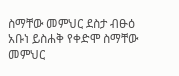ስማቸው መምህር ደስታ ብፁዕ አቡነ ይስሐቅ የቀድሞ ስማቸው መምህር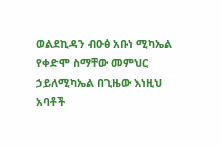ወልደኪዳን ብዑፅ አቡነ ሚካኤል የቀድሞ ስማቸው መምህር ኃይለሚካኤል በጊዜው እነዚህ አባቶች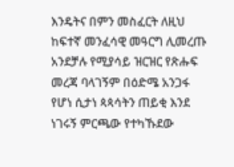እንዴትና በምን መስፈርት ለዚህ ከፍተኛ መንፈሳዊ መዓርግ ሊመረጡ አንደቻሉ የሚያሳይ ዝርዝር የጽሑፍ መረጃ ባላገኝም በዕድሜ አንጋፋ የሆነ ሲታነ ጳጳሳትን ጠይቂ እንደ ነገሩኝ ምርጫው የተካኹደው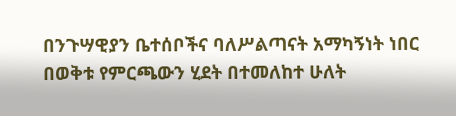በንጉሣዊያን ቤተሰቦችና ባለሥልጣናት አማካኝነት ነበር በወቅቱ የምርጫውን ሂደት በተመለከተ ሁለት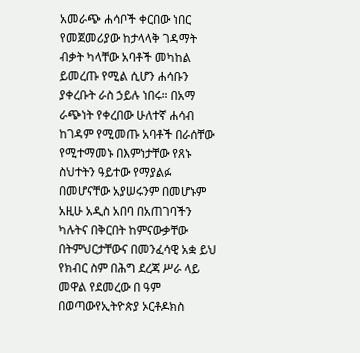አመራጭ ሐሳቦች ቀርበው ነበር የመጀመሪያው ከታላላቅ ገዳማት ብቃት ካላቸው አባቶች መካከል ይመረጡ የሚል ሲሆን ሐሳቡን ያቀረቡት ራስ ኃይሉ ነበሩ። በአማ ራጭነት የቀረበው ሁለተኛ ሐሳብ ከገዳም የሚመጡ አባቶች በራሰቸው የሚተማመኑ በእምነታቸው የጸኑ ስህተትን ዓይተው የማያልፉ በመሆናቸው አያሠሩንም በመሆኑም አዚሁ አዲስ አበባ በአጠገባችን ካሉትና በቅርበት ከምናውቃቸው በትምህርታቸውና በመንፈሳዊ አቋ ይህ የክብር ስም በሕግ ደረጃ ሥራ ላይ መዋል የደመረው በ ዓም በወጣውየኢትዮጵያ ኦርቶዶክስ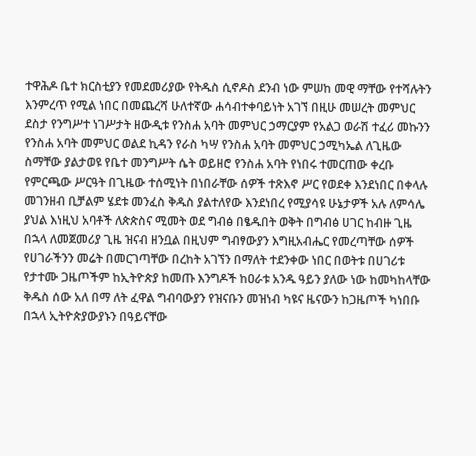ተዋሕዶ ቤተ ክርስቲያን የመደመሪያው የትዱስ ሲኖዶስ ደንብ ነው ምሠከ መዊ ማቸው የተሻሉትን እንምረጥ የሚል ነበር በመጨረሻ ሁለተኛው ሐሳብተቀባይነት አገኘ በዚሁ መሠረት መምህር ደስታ የንግሥተ ነገሥታት ዘውዲቱ የንስሐ አባት መምህር ኃማርያም የአልጋ ወራሽ ተፈሪ መኩንን የንስሐ አባት መምህር ወልደ ኪዳን የራስ ካሣ የንስሐ አባት መምህር ኃሚካኤል ለጊዜው ስማቸው ያልታወዩ የቤተ መንግሥት ሴት ወይዘሮ የንስሐ አባት የነበሩ ተመርጠው ቀረቡ የምርጫው ሥርዓት በጊዜው ተሰሚነት በነበራቸው ሰዎች ተጽእኖ ሥር የወደቀ እንደነበር በቀላሉ መገንዘብ ቢቻልም ሄደቱ መንፈስ ቅዱስ ያልተለየው እንደነበረ የሚያሳዩ ሁኔታዎች አሉ ለምሳሌ ያህል እነዚህ አባቶች ለጵጵስና ሚመት ወደ ግብፅ በፄዱበት ወቅት በግብፅ ሀገር ከብዙ ጊዜ በኋላ ለመጀመሪያ ጊዜ ዝናብ ዘንቧል በዚህም ግብፃውያን እግዚአብሔር የመረጣቸው ሰዎች የሀገራችንን መሬት በመርገጣቸው በረከት አገኘን በማለት ተደንቀው ነበር በወትቱ በሀገሪቱ የታተሙ ጋዜጦችም ከኢትዮጵያ ከመጡ እንግዶች ከዐራቱ አንዱ ዓይን ያለው ነው ከመካከላቸው ቅዱስ ሰው አለ በማ ለት ፈዋል ግብባውያን የዝናቡን መዝነብ ካዩና ዜናውን ከጋዜጦች ካነበቡ በኋላ ኢትዮጵያውያኑን በዓይናቸው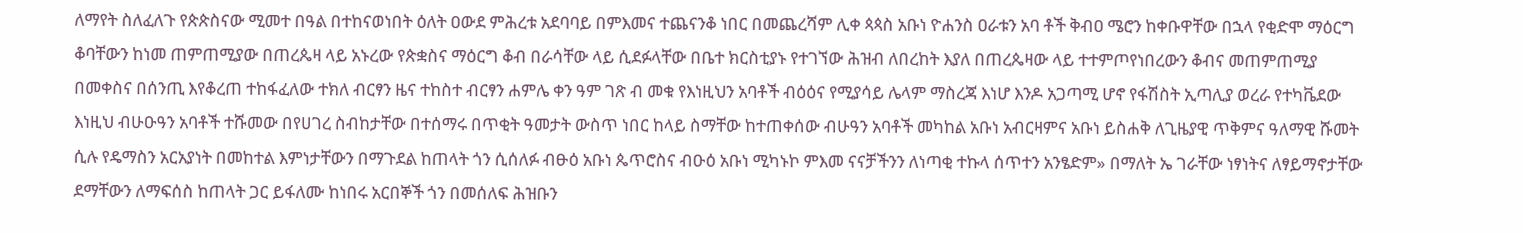ለማየት ስለፈለጉ የጵጵስናው ሚመተ በዓል በተከናወነበት ዕለት ዐውደ ምሕረቱ አደባባይ በምእመና ተጨናንቆ ነበር በመጨረሻም ሊቀ ጳጳስ አቡነ ዮሐንስ ዐራቱን አባ ቶች ቅብዐ ሜሮን ከቀቡዋቸው በኋላ የቂድሞ ማዕርግ ቆባቸውን ከነመ ጠምጠሚያው በጠረጴዛ ላይ አኑረው የጵቋስና ማዕርግ ቆብ በራሳቸው ላይ ሲደፉላቸው በቤተ ክርስቲያኑ የተገኘው ሕዝብ ለበረከት እያለ በጠረጴዛው ላይ ተተምጦየነበረውን ቆብና መጠምጠሚያ በመቀስና በሰንጢ እየቆረጠ ተከፋፈለው ተክለ ብርፃን ዜና ተከስተ ብርፃን ሐምሌ ቀን ዓም ገጽ ብ መቁ የእነዚህን አባቶች ብዕዕና የሚያሳይ ሌላም ማስረጃ እነሆ እንዶ አጋጣሚ ሆኖ የፋሽስት ኢጣሊያ ወረራ የተካቬደው እነዚህ ብሁዑዓን አባቶች ተሹመው በየሀገረ ስብከታቸው በተሰማሩ በጥቂት ዓመታት ውስጥ ነበር ከላይ ስማቸው ከተጠቀሰው ብሁዓን አባቶች መካከል አቡነ አብርዛምና አቡነ ይስሐቅ ለጊዜያዊ ጥቅምና ዓለማዊ ሹመት ሲሉ የዴማስን አርአያነት በመከተል እምነታቸውን በማጉደል ከጠላት ጎን ሲሰለፉ ብፁዕ አቡነ ጴጥሮስና ብዑዕ አቡነ ሚካኑኮ ምእመ ናናቻችንን ለነጣቂ ተኩላ ሰጥተን አንፄድም» በማለት ኤ ገራቸው ነፃነትና ለፃይማኖታቸው ደማቸውን ለማፍሰስ ከጠላት ጋር ይፋለሙ ከነበሩ አርበኞች ጎን በመሰለፍ ሕዝቡን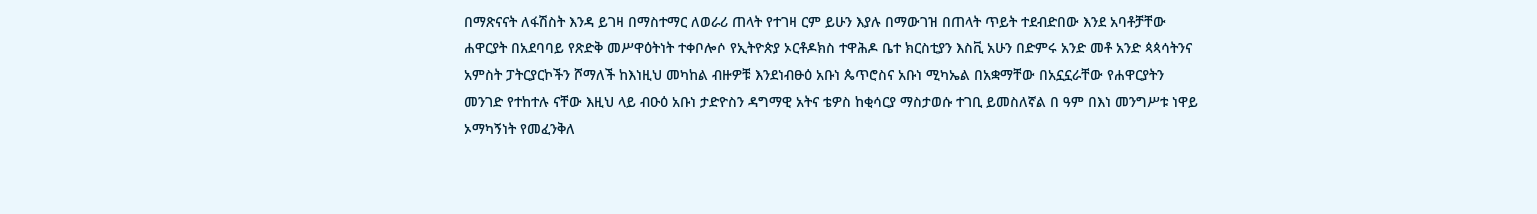በማጽናናት ለፋሽስት እንዳ ይገዛ በማስተማር ለወራሪ ጠላት የተገዛ ርም ይሁን እያሉ በማውገዝ በጠላት ጥይት ተደብድበው እንደ አባቶቻቸው ሐዋርያት በአደባባይ የጽድቅ መሥዋዕትነት ተቀቦሎሶ የኢትዮጵያ ኦርቶዶክስ ተዋሕዶ ቤተ ክርስቲያን እስቪ አሁን በድምሩ አንድ መቶ አንድ ጳጳሳትንና አምስት ፓትርያርኮችን ሾማለች ከእነዚህ መካከል ብዙዎቹ እንደነብፁዕ አቡነ ጴጥሮስና አቡነ ሚካኤል በአቋማቸው በአኗኗራቸው የሐዋርያትን መንገድ የተከተሉ ናቸው እዚህ ላይ ብዑዕ አቡነ ታድዮስን ዳግማዊ አትና ቴዎስ ከቂሳርያ ማስታወሱ ተገቢ ይመስለኛል በ ዓም በእነ መንግሥቱ ነዋይ ኦማካኝነት የመፈንቅለ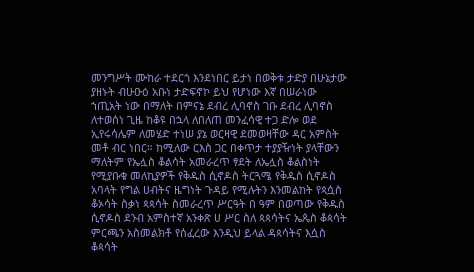መንግሥት ሙከራ ተደርጎ እንደነበር ይታነ በወቅቱ ታድያ በሁኔታው ያዘኑት ብሁዑዕ አቡነ ታድፍኖኮ ይህ የሆነው እኛ በሠራነው ኀጢአት ነው በማለት በምናኔ ደብረ ሊባኖስ ገቡ ደብረ ሊባኖስ ለተወሰነ ጊዜ ከቆዩ በኋላ ለበለጠ መንፈሳዊ ተጋ ድሎ ወደ ኢየሩሳሌም ለመሄድ ተነሠ ያኔ ወርዛዊ ደመወዛቸው ዳር አምስት መቶ ብር ነበር። ከሚለው ርእስ ጋር በቀጥታ ተያያዥነት ያላቸውን ማለትም የኤሏስ ቆልሳት አመራረጥ ፃደት ለኤሏስ ቆልስነት የሚያቡቁ መለኪያዎች የቅዱስ ሲኖዶስ ትርጓሜ የቅዱስ ሲኖዶስ አባላት የግል ሀብትና ዜግነት ጉዳይ የሚሉትን እንመልከት የጳሷስ ቆኦሳት ስቃነ ጳጳሳት ስመራረጥ ሥርዓት በ ዓም በወጣው የቅዱስ ሲኖዶስ ደንብ አምስተኛ አንቀጽ ሀ ሥር ስለ ጳጳሳትና ኤጴስ ቆጳሳት ምርጫን አስመልክቶ የሰፈረው እንዲህ ይላል ዳጳሳትና እሷስ ቆጳሳት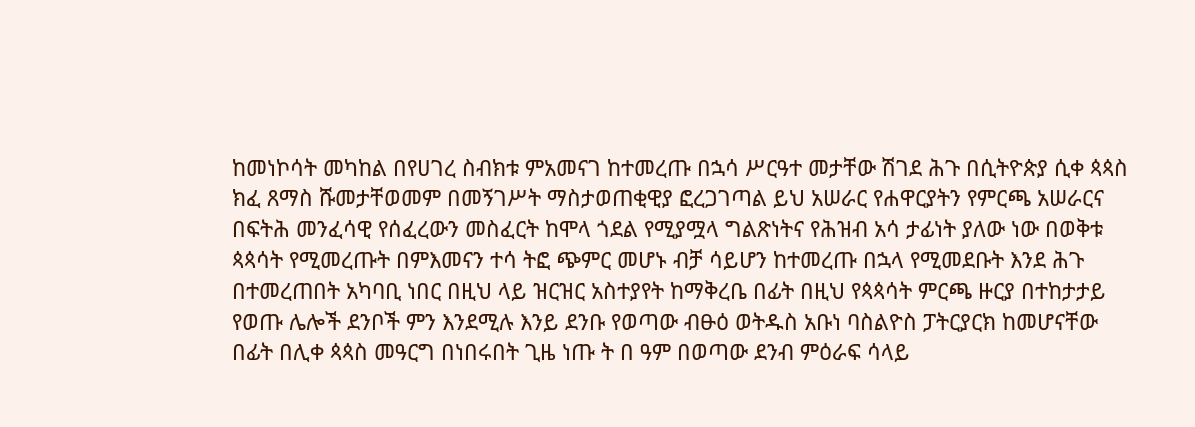ከመነኮሳት መካከል በየሀገረ ስብክቱ ምአመናገ ከተመረጡ በኋሳ ሥርዓተ መታቸው ሽገደ ሕጉ በሲትዮጵያ ሲቀ ጳጳስ ክፈ ጸማስ ሹመታቸወመም በመኝገሥት ማስታወጠቂዊያ ፎረጋገጣል ይህ አሠራር የሐዋርያትን የምርጫ አሠራርና በፍትሕ መንፈሳዊ የሰፈረውን መስፈርት ከሞላ ጎደል የሚያሟላ ግልጽነትና የሕዝብ አሳ ታፊነት ያለው ነው በወቅቱ ጳጳሳት የሚመረጡት በምእመናን ተሳ ትፎ ጭምር መሆኑ ብቻ ሳይሆን ከተመረጡ በኋላ የሚመደቡት እንደ ሕጉ በተመረጠበት አካባቢ ነበር በዚህ ላይ ዝርዝር አስተያየት ከማቅረቤ በፊት በዚህ የጳጳሳት ምርጫ ዙርያ በተከታታይ የወጡ ሌሎች ደንቦች ምን እንደሚሉ እንይ ደንቡ የወጣው ብፁዕ ወትዱስ አቡነ ባስልዮስ ፓትርያርክ ከመሆናቸው በፊት በሊቀ ጳጳስ መዓርግ በነበሩበት ጊዜ ነጡ ት በ ዓም በወጣው ደንብ ምዕራፍ ሳላይ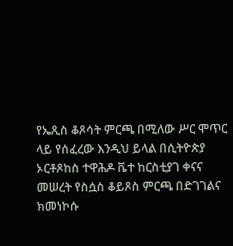የኤጺስ ቆጾሳት ምርጫ በሚለው ሥር ሞጥር ላይ የሰፈረው እንዲህ ይላል በሲትዮጵያ ኦርቶጾከስ ተዋሕዶ ቬተ ከርስቲያገ ቀናና መሠረት የስሷስ ቆይጾስ ምርጫ በድገገልና ክመነኮሱ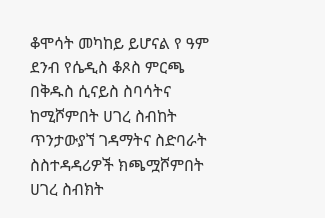ቆሞሳት መካከይ ይሆናል የ ዓም ደንብ የሴዲስ ቆጾስ ምርጫ በቅዱስ ሲናይስ ስባሳትና ከሚሾምበት ሀገረ ስብከት ጥንታውያኘ ገዳማትና ስድባራት ስስተዳዳሪዎች ክጫሟሾምበት ሀገረ ስብክት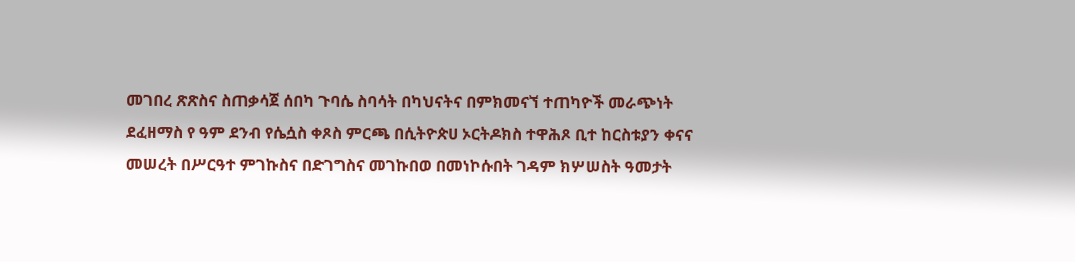መገበረ ጽጽስና ስጠቃሳጀ ሰበካ ጉባሴ ስባሳት በካህናትና በምክመናኘ ተጠካዮች መራጭነት ደፈዘማስ የ ዓም ደንብ የሴሷስ ቀጾስ ምርጫ በሲትዮጵሀ ኦርትዶክስ ተዋሕጾ ቢተ ከርስቱያን ቀናና መሠረት በሥርዓተ ምገኩስና በድገግስና መገኩበወ በመነኮሱበት ገዳም ክሦሠስት ዓመታት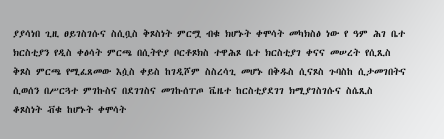ያያሳነበ ጊዚ ፀይገስገሱና ስሲቧስ ቅጾስነት ምርሟ ብቁ ክሆኑት ቀሞሳት መካክስፅ ነው የ ዓም ሕገ ቤተ ክርስቲያን የዲስ ቀፅሳት ምርጫ በሲትዮያ ቦርቶጾክስ ተዋሕጾ ቤተ ክርስቲያገ ቀናና መሠረት የሲጺስ ቅጾስ ምርጫ የሚፈጸመው እሷስ ቀይስ ከገዲሾም ስስረሳጊ መሆኑ በቅዱስ ሲናጾስ ጉባስከ ሲታመገበትና ሲወሰን በሥርጓተ ምገኩስና በደገገስና መገኩሰፐጦ ቬዜተ ከርስቲያደገገ ክሚያገስገሱና ስሴጺስ ቆጾስነት ቭቁ ከሆኑት ቀሞሳት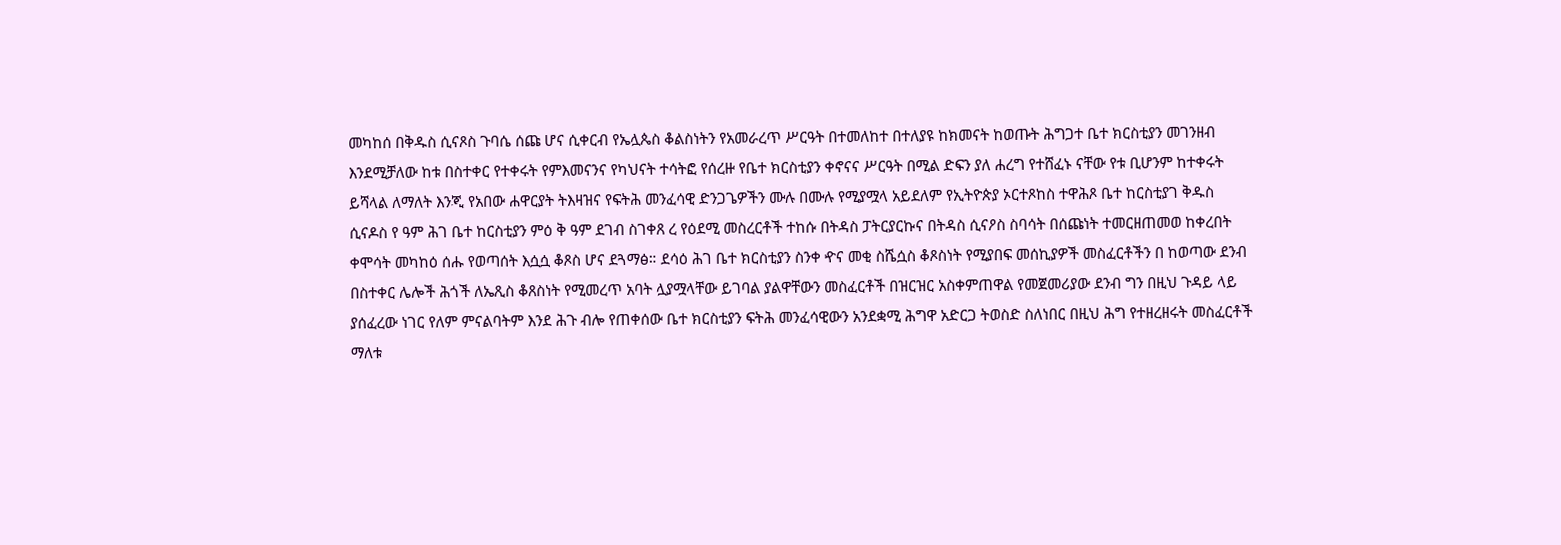መካከሰ በቅዱስ ሲናጾስ ጉባሴ ሰጩ ሆና ሲቀርብ የኤሏጴስ ቆልስነትን የአመራረጥ ሥርዓት በተመለከተ በተለያዩ ከክመናት ከወጡት ሕግጋተ ቤተ ክርስቲያን መገንዘብ እንደሚቻለው ከቱ በስተቀር የተቀሩት የምእመናንና የካህናት ተሳትፎ የሰረዙ የቤተ ክርስቲያን ቀኖናና ሥርዓት በሚል ድፍን ያለ ሐረግ የተሸፈኑ ናቸው የቱ ቢሆንም ከተቀሩት ይሻላል ለማለት እንጂ የአበው ሐዋርያት ትእዛዝና የፍትሕ መንፈሳዊ ድንጋጌዎችን ሙሉ በሙሉ የሚያሟላ አይደለም የኢትዮጵያ ኦርተጾከስ ተዋሕጾ ቤተ ከርስቲያገ ቅዱስ ሲናዶስ የ ዓም ሕገ ቤተ ከርስቲያን ምዕ ቅ ዓም ደገብ ስገቀጸ ረ የዕደሚ መስረርቶች ተከሱ በትዳስ ፓትርያርኩና በትዳስ ሲናዖስ ስባሳት በሰጩነት ተመርዘጠመወ ከቀረበት ቀሞሳት መካከዕ ሰሑ የወጣሰት እሷሷ ቆጾስ ሆና ደጓማፅ። ደሳዕ ሕገ ቤተ ክርስቲያን ስንቀ ዯና መቂ ስሼሷስ ቆጾስነት የሚያበፍ መሰኪያዎች መስፈርቶችን በ ከወጣው ደንብ በስተቀር ሌሎች ሕጎች ለኤጺስ ቆጸስነት የሚመረጥ አባት ሏያሟላቸው ይገባል ያልዋቸውን መስፈርቶች በዝርዝር አስቀምጠዋል የመጀመሪያው ደንብ ግን በዚህ ጉዳይ ላይ ያሰፈረው ነገር የለም ምናልባትም እንደ ሕጉ ብሎ የጠቀሰው ቤተ ክርስቲያን ፍትሕ መንፈሳዊውን አንደቋሚ ሕግዋ አድርጋ ትወስድ ስለነበር በዚህ ሕግ የተዘረዘሩት መስፈርቶች ማለቱ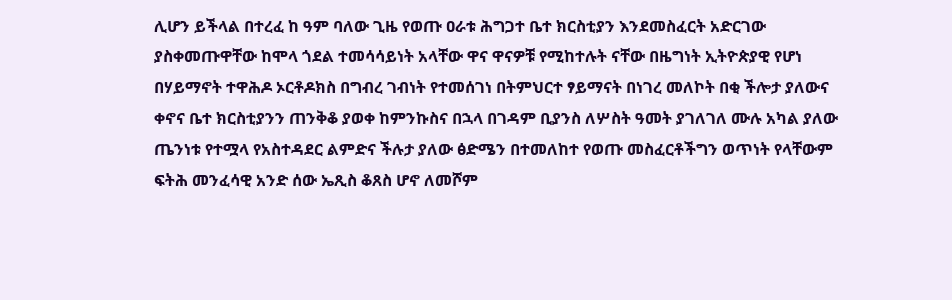ሊሆን ይችላል በተረፈ ከ ዓም ባለው ጊዜ የወጡ ዐራቱ ሕግጋተ ቤተ ክርስቲያን እንደመስፈርት አድርገው ያስቀመጡዋቸው ከሞላ ጎደል ተመሳሳይነት አላቸው ዋና ዋናዎቹ የሚከተሉት ናቸው በዜግነት ኢትዮጵያዊ የሆነ በሃይማኖት ተዋሕዶ ኦርቶዶክስ በግብረ ገብነት የተመሰገነ በትምህርተ ፃይማናት በነገረ መለኮት በቂ ችሎታ ያለውና ቀኖና ቤተ ክርስቲያንን ጠንቅቆ ያወቀ ከምንኩስና በኋላ በገዳም ቢያንስ ለሦስት ዓመት ያገለገለ ሙሉ አካል ያለው ጤንነቱ የተሟላ የአስተዳደር ልምድና ችሉታ ያለው ፅድሜን በተመለከተ የወጡ መስፈርቶችግን ወጥነት የላቸውም ፍትሕ መንፈሳዊ አንድ ሰው ኤጺስ ቆጸስ ሆኖ ለመሾም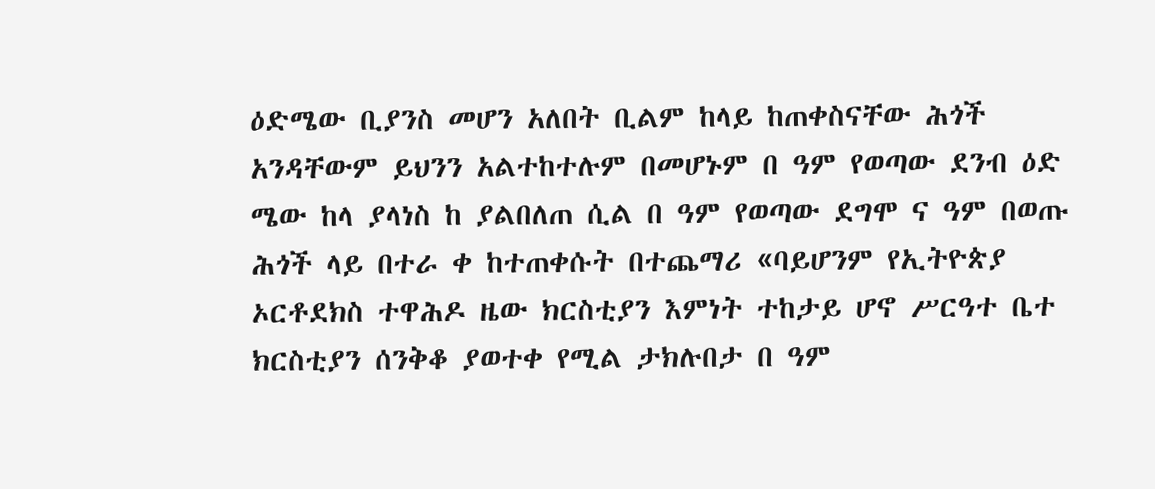ዕድሜው ቢያንስ መሆን አለበት ቢልም ከላይ ከጠቀስናቸው ሕጎች አንዳቸውም ይህንን አልተከተሉም በመሆኑም በ ዓም የወጣው ደንብ ዕድ ሜው ከላ ያላነስ ከ ያልበለጠ ሲል በ ዓም የወጣው ደግሞ ና ዓም በወጡ ሕጎች ላይ በተራ ቀ ከተጠቀሱት በተጨማሪ «ባይሆንም የኢትዮጵያ ኦርቶደክስ ተዋሕዶ ዜው ክርስቲያን እምነት ተከታይ ሆኖ ሥርዓተ ቤተ ክርስቲያን ሰንቅቆ ያወተቀ የሚል ታክሉበታ በ ዓም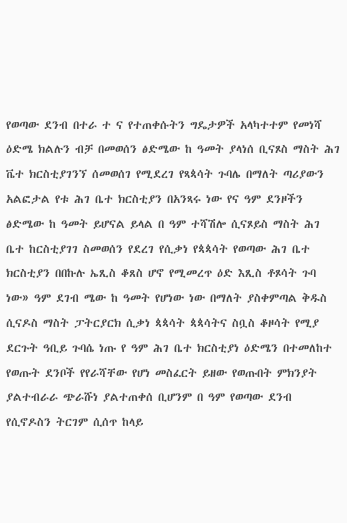የወጣው ደንብ በተራ ተ ና የተጠቀሱትን ግዴታዎች አላካተተም የመነሻ ዕድሜ ክልሉን ብቻ በመወሰን ፅድሜው ከ ዓመት ያላነሰ ቢናጾስ ማስት ሕገ ቬተ ክርስቲያገንኘ ሰመወሰገ የሚደረገ የጻጳሳት ጉባሌ በማለት ጣሪያውን አልፎታል የቱ ሕገ ቤተ ክርስቲያን በአንጻሩ ነው የና ዓም ደንዞችን ፅድሜው ከ ዓመት ይሆናል ይላል በ ዓም ተሻሽሎ ሲናጾይስ ማስት ሕገ ቤተ ከርስቲያገገ ስመወሰን የደረገ የሲቃነ የጳጳሳት የወጣው ሕገ ቤተ ክርስቲያን በበኩሉ ኤጺስ ቆጸስ ሆኖ የሚመረጥ ዕድ እጺስ ቶጾሳት ጉባ ነው» ዓም ደገብ ሜው ከ ዓመት የሆነው ነው በማለት ያስቀምጣል ቅዱስ ሲናዶስ ማስት ፓትርያርክ ሲቃነ ጳጳሳት ጳጳሳትና ስቧስ ቆዞሳት የሚያ ደርጉት ዓቢይ ጉባሴ ነጡ የ ዓም ሕገ ቤተ ክርስቲያነ ዕድሜን በተመለከተ የወጡት ደንቦች የየራሻቸው የሆነ መስፈርት ይዘው የወጡበት ምክንያት ያልተብራራ ጭራሹነ ያልተጠቀሰ ቢሆንም በ ዓም የወጣው ደንብ የሲኖዶስን ትርገም ሲሰጥ ከላይ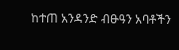ከተጠ አንዳንድ ብፁዓን አባቶችን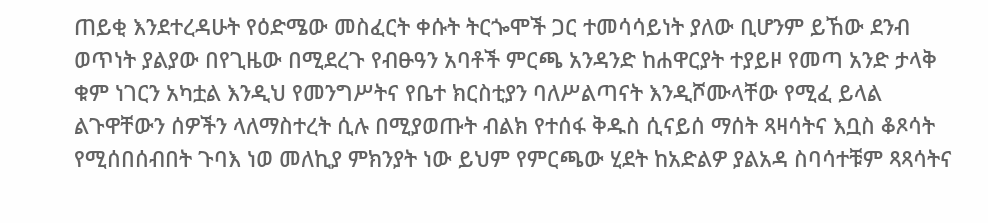ጠይቂ እንደተረዳሁት የዕድሜው መስፈርት ቀሱት ትርጐሞች ጋር ተመሳሳይነት ያለው ቢሆንም ይኸው ደንብ ወጥነት ያልያው በየጊዜው በሚደረጉ የብፁዓን አባቶች ምርጫ አንዳንድ ከሐዋርያት ተያይዞ የመጣ አንድ ታላቅ ቁም ነገርን አካቷል እንዲህ የመንግሥትና የቤተ ክርስቲያን ባለሥልጣናት እንዲሾሙላቸው የሚፈ ይላል ልጉዋቸውን ሰዎችን ላለማስተረት ሲሉ በሚያወጡት ብልክ የተሰፋ ቅዱስ ሲናይሰ ማሰት ጻዛሳትና እቧስ ቆጾሳት የሚሰበሰብበት ጉባእ ነወ መለኪያ ምክንያት ነው ይህም የምርጫው ሂደት ከአድልዎ ያልአዳ ስባሳተቹም ጻጻሳትና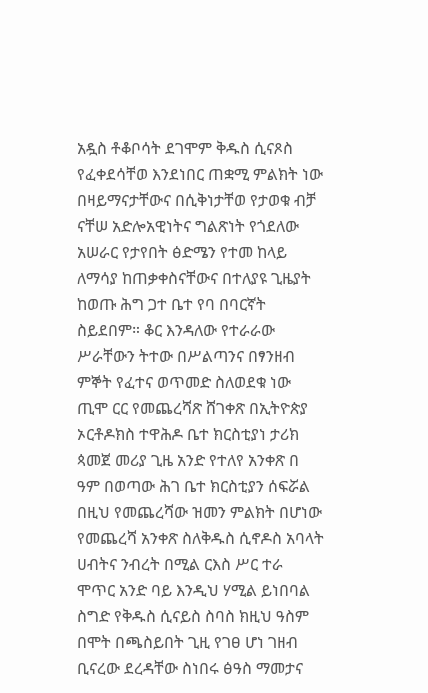አዷስ ቶቆቦሳት ደገሞም ቅዱስ ሲናጾስ የፈቀደሳቸወ እንደነበር ጠቋሚ ምልክት ነው በዛይማናታቸውና በሲቅነታቸወ የታወቁ ብቻ ናቸሠ አድሎአዊነትና ግልጽነት የጎደለው አሠራር የታየበት ፅድሜን የተመ ከላይ ለማሳያ ከጠቃቀስናቸውና በተለያዩ ጊዜያት ከወጡ ሕግ ጋተ ቤተ የባ በባርኛት ስይደበም። ቆር እንዳለው የተራራው ሥራቸውን ትተው በሥልጣንና በፃንዘብ ምኞት የፈተና ወጥመድ ስለወደቁ ነው ጢሞ ርር የመጨረሻጽ ሸገቀጽ በኢትዮጵያ ኦርቶዶክስ ተዋሕዶ ቤተ ክርስቲያነ ታሪክ ጳመጀ መሪያ ጊዜ አንድ የተለየ አንቀጽ በ ዓም በወጣው ሕገ ቤተ ክርስቲያን ሰፍሯል በዚህ የመጨረሻው ዝመን ምልክት በሆነው የመጨረሻ አንቀጽ ስለቅዱስ ሲኖዶስ አባላት ሀብትና ንብረት በሚል ርእስ ሥር ተራ ሞጥር አንድ ባይ እንዲህ ሃሚል ይነበባል ስግድ የቅዱስ ሲናይስ ስባስ ክዚህ ዓስም በሞት በጫስይበት ጊዚ የገፀ ሆነ ገዘብ ቢናረው ደረዳቸው ስነበሩ ፅዓስ ማመታና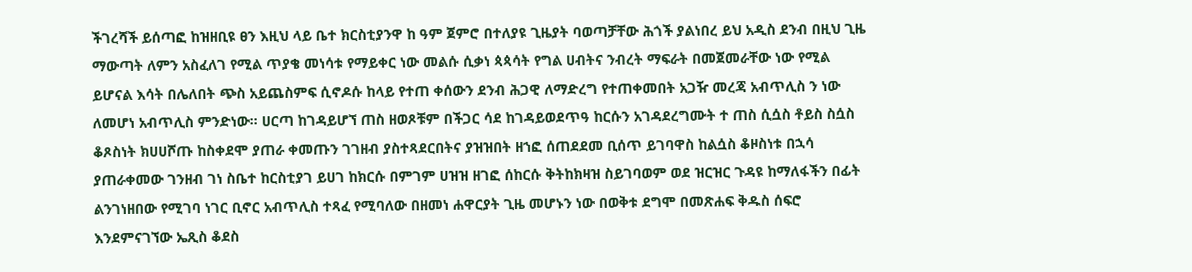ችገረሻች ይሰጣፎ ከዝዘቢዩ ፀን እዚህ ላይ ቤተ ክርስቲያንዋ ከ ዓም ጀምሮ በተለያዩ ጊዜያት ባወጣቻቸው ሕጎች ያልነበረ ይህ አዲስ ደንብ በዚህ ጊዜ ማውጣት ለምን አስፈለገ የሚል ጥያቄ መነሳቱ የማይቀር ነው መልሱ ሲቃነ ጳጳሳት የግል ሀብትና ንብረት ማፍራት በመጀመራቸው ነው የሚል ይሆናል እሳት በሌለበት ጭስ አይጨስምፍ ሲኖዶሱ ከላይ የተጠ ቀሰውን ደንብ ሕጋዊ ለማድረግ የተጠቀመበት አጋዥ መረጃ አብጥሊስ ን ነው ለመሆነ አብጥሊስ ምንድነው። ሀርጣ ከገዳይሆኘ ጠስ ዘወጾቹም በችጋር ሳደ ከገዳይወደጥዓ ከርሱን አገዳደረግሙት ተ ጠስ ሲሷስ ቶይስ ስሷስ ቆጾስነት ክሀሀሾጡ ከስቀደሞ ያጠራ ቀመጡን ገገዘብ ያስተጻደርበትና ያዝዝበት ዘኀፎ ሰጠደደመ ቢሰጥ ይገባዋስ ከልሷስ ቆዞስነቱ በኋሳ ያጠራቀመው ገንዘብ ገነ ስቤተ ከርስቲያገ ይሀገ ከክርሱ በምገም ሀዝዝ ዘገፎ ሰከርሱ ቅትከክዛዝ ስይገባወም ወደ ዝርዝር ጉዳዩ ከማለፋችን በፊት ልንገነዘበው የሚገባ ነገር ቢኖር አብጥሊስ ተጻፈ የሚባለው በዘመነ ሐዋርያት ጊዜ መሆኑን ነው በወቅቱ ደግሞ በመጽሐፍ ቅዱስ ሰፍሮ እንደምናገኘው ኤጺስ ቆደስ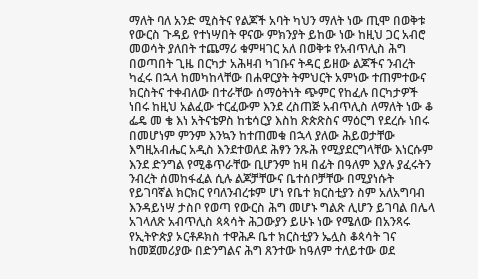ማለት ባለ አንድ ሚስትና የልጆች አባት ካህን ማለት ነው ጢሞ በወቅቱ የውርስ ጉዳይ የተነሣበት ዋናው ምክንያት ይከው ነው ከዚህ ጋር አብሮ መወሳት ያለበት ተጨማሪ ቁምዛገር አለ በወቅቱ የአብጥሊስ ሕግ በወጣበት ጊዜ በርካታ አሕዛብ ካገቡና ትዳር ይዘው ልጆችና ንብረት ካፈሩ በኋላ ከመካከላቸው በሐዋርያት ትምህርት አምነው ተጠምተውና ክርስትና ተቀብለው በተራቸው ሰማዕትነት ጭምር የከፈሉ በርካታዎች ነበሩ ከዚህ አልፈው ተርፈውም እንደ ረስጠጅ አብጥሊስ ለማለት ነው ቆ ፌዴ መ ቄ እነ አትናቴዎስ ከቴሳርያ እስከ ጽጵጽስና ማዕርግ የደረሱ ነበሩ በመሆነም ምንም እንኳን ከተጠመቁ በኋላ ያለው ሕይወታቸው እግዚአብሔር አዲስ እንደተወለደ ሕፃን ንጹሕ የሚያደርግላቸው እነርሱም እንደ ድንግል የሚቆጥራቸው ቢሆንም ከዛ በፊት በዓለም እያሉ ያፈሩትን ንብረት ሰመከፋፈል ሲሉ ልጆቻቸውና ቤተሰቦቻቸው በሚያነሱት የይገባኛል ክርክር የባለንብረቱም ሆነ የቤተ ክርስቲያን ስም አለአግባብ እንዳይነሣ ታስቦ የወጣ የውርስ ሕግ መሆኑ ግልጽ ሊሆን ይገባል በሌላ አገላለጽ አብጥሊስ ጳጳሳት ሕጋውያን ይሁኑ ነው የሜለው በአንጻሩ የኢትዮጵያ ኦርቶዶክስ ተዋሕዶ ቤተ ክርስቲያን ኤሏስ ቆጳሳት ገና ከመጀመሪያው በድንግልና ሕግ ጸንተው ከዓለም ተለይተው ወደ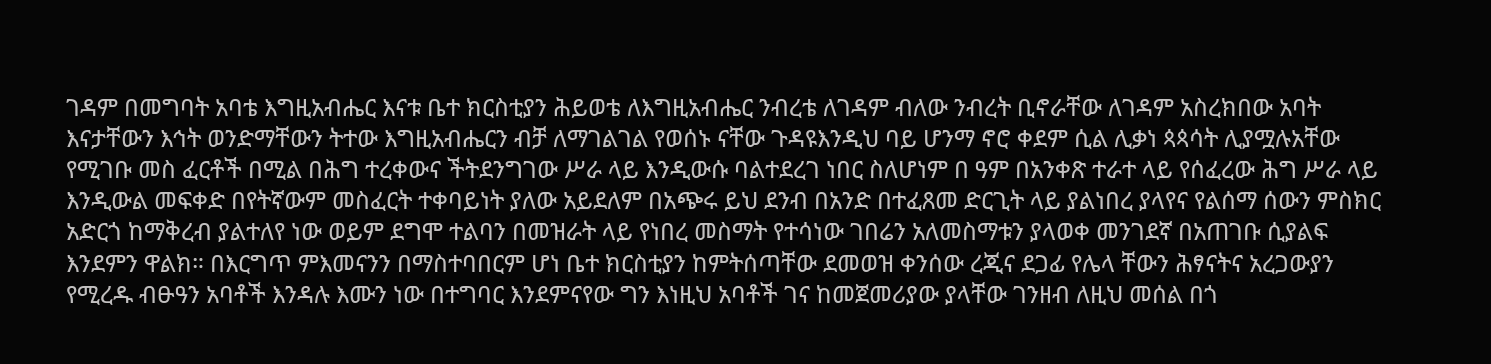ገዳም በመግባት አባቴ እግዚአብሔር እናቱ ቤተ ክርስቲያን ሕይወቴ ለእግዚአብሔር ንብረቴ ለገዳም ብለው ንብረት ቢኖራቸው ለገዳም አስረክበው አባት እናታቸውን እኅት ወንድማቸውን ትተው እግዚአብሔርን ብቻ ለማገልገል የወሰኑ ናቸው ጉዳዩእንዲህ ባይ ሆንማ ኖሮ ቀደም ሲል ሊቃነ ጳጳሳት ሊያሟሉአቸው የሚገቡ መስ ፈርቶች በሚል በሕግ ተረቀውና ችትደንግገው ሥራ ላይ እንዲውሱ ባልተደረገ ነበር ስለሆነም በ ዓም በአንቀጽ ተራተ ላይ የሰፈረው ሕግ ሥራ ላይ እንዲውል መፍቀድ በየትኛውም መስፈርት ተቀባይነት ያለው አይደለም በአጭሩ ይህ ደንብ በአንድ በተፈጸመ ድርጊት ላይ ያልነበረ ያላየና የልሰማ ሰውን ምስክር አድርጎ ከማቅረብ ያልተለየ ነው ወይም ደግሞ ተልባን በመዝራት ላይ የነበረ መስማት የተሳነው ገበሬን አለመስማቱን ያላወቀ መንገደኛ በአጠገቡ ሲያልፍ እንደምን ዋልክ። በእርግጥ ምእመናንን በማስተባበርም ሆነ ቤተ ክርስቲያን ከምትሰጣቸው ደመወዝ ቀንሰው ረጂና ደጋፊ የሌላ ቸውን ሕፃናትና አረጋውያን የሚረዱ ብፁዓን አባቶች እንዳሉ እሙን ነው በተግባር እንደምናየው ግን እነዚህ አባቶች ገና ከመጀመሪያው ያላቸው ገንዘብ ለዚህ መሰል በጎ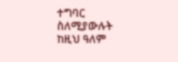ተግባር ስለሚያውሉት ከዚህ ዓለም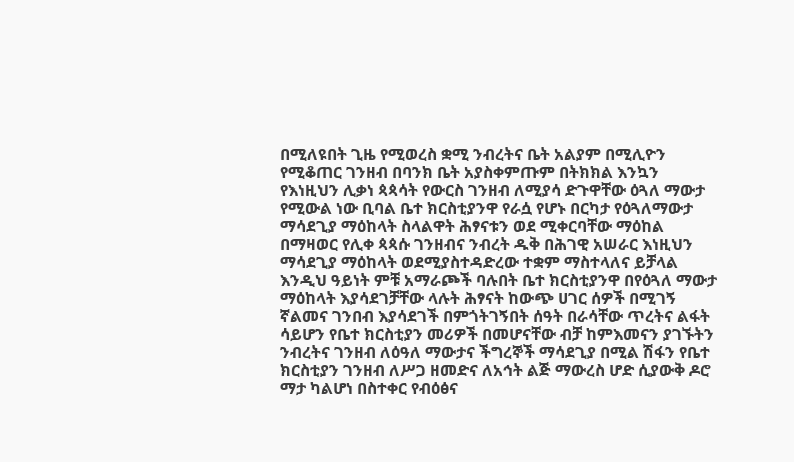በሚለዩበት ጊዜ የሚወረስ ቋሚ ንብረትና ቤት አልያም በሚሊዮን የሚቆጠር ገንዘብ በባንክ ቤት አያስቀምጡም በትክክል እንኳን የእነዚህን ሊቃነ ጳጳሳት የውርስ ገንዘብ ለሚያሳ ድጉዋቸው ዕጓለ ማውታ የሚውል ነው ቢባል ቤተ ክርስቲያንዋ የራሷ የሆኑ በርካታ የዕጓለማውታ ማሳደጊያ ማዕከላት ስላልዋት ሕፃናቱን ወደ ሚቀርባቸው ማዕከል በማዛወር የሊቀ ጳጳሱ ገንዘብና ንብረት ዱቅ በሕገዊ አሠራር እነዚህን ማሳደጊያ ማዕከላት ወደሚያስተዳድረው ተቋም ማስተላለና ይቻላል እንዲህ ዓይነት ምቹ አማራጮች ባሉበት ቤተ ክርስቲያንዋ በየዕጓለ ማውታ ማዕከላት እያሳደገቻቸው ላሉት ሕፃናት ከውጭ ሀገር ሰዎች በሚገኝ ኛልመና ገንበብ እያሳደገች በምጎትገኝበት ሰዓት በራሳቸው ጥረትና ልፋት ሳይሆን የቤተ ክርስቲያን መሪዎች በመሆናቸው ብቻ ከምእመናን ያገኙትን ንብረትና ገንዘብ ለዕዓለ ማውታና ችግረኞች ማሳደጊያ በሚል ሽፋን የቤተ ክርስቲያን ገንዘብ ለሥጋ ዘመድና ለአኅት ልጅ ማውረስ ሆድ ሲያውቅ ዶሮ ማታ ካልሆነ በስተቀር የብዕፅና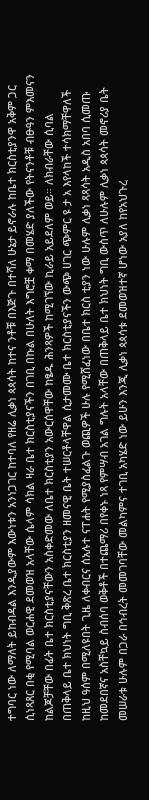ተግባር ነው ለማለት ይከብዳል እንዲያውም እውነቱን አንነጋገር ከተባለ የዘሬ ሊቃነ ጳጳሳት ከተና ንቶቹ በእጅጉ በተሻለ ሁኔታ ይኖራሉ ከቤተ ክርስቲያንዋ አቅም ጋር ሲነጻጸር በቂ የሚባል ወርሐዊ ደመወዝ አላቸው ሴላም ሳክል ዛራ ቤተ ክርስቲያናችን በገቢ በኩል በሁለት እግሮቿ ቀማ በመሄድ ያለችው የትናንቶቹ ብፁዓን ምእመናን ከልጆቻቸው በፊት ቤተ ክርስቲያናቸውን አስቀድመው ለቤተ ክርስቲያን አውርሰዋቸው ከፄዱ ሕንጻዎች ከሚገኘው ኪራይ አይደለም ወይ። ለክብራቸው ሲባል በጠቅላይ ቤተ ክህነት ግቢ ቅጽረ ቤተ ክርስቲያን ዘመናዊ ቤት ተሠርቶላቸዋል ሲታመሙ ቤተ ክርስቲያናችን ውጭ ሀገር ጭምር ዩ ታ አ እየላከች ተሳክማቸዋለች ከዚህ ዓሰም በሚለዩበት ጊዜ ለቀብርና ሰአሉተ ናፐሐት የሚያስፈልጉ ወጪዎች ሁሉ የሚሸፈነው በቤተ ክርስ ቲያን ነው ሁሉም ሊቃነ ጻጻሳት አዲስ አበባ ሲመጡ ከመደበኛና አስቸኳይ ስብሰባ ወቅቶች በተጨማሪ በየቀኑ ነጻ የምሣብ አገል ግሉት አላቸው በጠቅላይ ቤተ ክህነት ግቢ ውስጥ ለሁሉም ሊቃነ ጳጳሳት መኖሪያ ቤት መሠራቱ ሁሉም በጋራ በኅብረት መመገባቸው መልካምና ተገቢ አካሄድ ነው ይሁን እንጂ ሊቃነ ጳጳሳቱ ደመወዝተኛ ሆነው አያለ ከየአህጉረ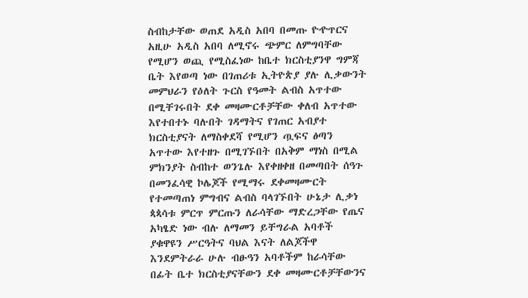ስብከታቸው ወጠደ አዲስ አበባ በመጡ ዮዯጥርና አዚሁ አዲስ አበባ ለሚኖሩ ጭምር ለምግባቸው የሚሆን ወጪ የሚስፈነው ከቤተ ክርስቲያንዋ ግምጃ ቤት እየወጣ ነው በገጠሪቱ ኢትዮጵያ ያሉ ሊቃውንት መምህራን የዕለት ጉርስ የዓመት ልብስ አጥተው በሚቸገሩበት ደቀ መዛሙርቶቻቸው ቀለብ አጥተው እየተበተኑ ባሉበት ገዳማትና የገጠር አብያተ ክርስቲያናት ለማስቀደሻ የሚሆን ጧፍና ፅጣን አጥተው እየተዘጉ በሚገኙበት በአቅም ማነስ በሚል ምክንያት ስብከተ ወንጌሉ እየቀዘቀዘ በመጣበት ሰዓጉ በመንፈሳዊ ኮሌጆች የሚማሩ ደቀመዛሙርት የተመጣጠነ ምግብና ልብስ ባላገኙበት ሁኔታ ሊቃነ ጳጳሳቱ ምርጥ ምርጡን ለራሳቸው ማድረጋቸው የጤና አካፄድ ነው ብሉ ለማመን ይቸግራል አባቶች ያቁዋዩን ሥርዓትና ባህል እናት ለልጆችዋ እንደምትራራ ሁሉ ብፁዓን አባቶችም ከራሳቸው በፊት ቤተ ክርስቲያናቸውን ደቀ መዛሙርቶቻቸውንና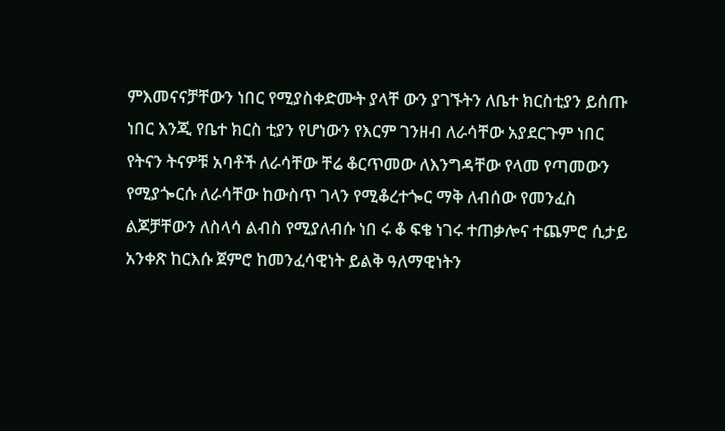ምእመናናቻቸውን ነበር የሚያስቀድሙት ያላቸ ውን ያገኙትን ለቤተ ክርስቲያን ይሰጡ ነበር እንጂ የቤተ ክርስ ቲያን የሆነውን የእርም ገንዘብ ለራሳቸው አያደርጉም ነበር የትናን ትናዎቹ አባቶች ለራሳቸው ቸሬ ቆርጥመው ለእንግዳቸው የላመ የጣመውን የሚያጐርሱ ለራሳቸው ከውስጥ ገላን የሚቆረተጐር ማቅ ለብሰው የመንፈስ ልጆቻቸውን ለስላሳ ልብስ የሚያለብሱ ነበ ሩ ቆ ፍቄ ነገሩ ተጠቃሎና ተጨምሮ ሲታይ አንቀጽ ከርእሱ ጀምሮ ከመንፈሳዊነት ይልቅ ዓለማዊነትን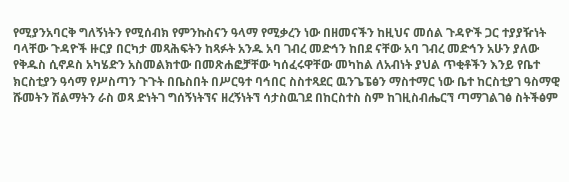የሚያንአባርቅ ግለኝነትን የሚሰብክ የምንኩስናን ዓላማ የሚቃረን ነው በዘመናችን ከዚህና መሰል ጉዳዮች ጋር ተያያዥነት ባላቸው ጉዳዮች ዙርያ በርካታ መጻሕፍትን ከጻፉት አንዱ አባ ገብረ መድኅን ከበደ ናቸው አባ ገብረ መድኅን አሁን ያለው የቅዱስ ሲኖዶስ አካሄድን አስመልክተው በመጽሐፎቻቸው ካሰፈሩዋቸው መካከል ለአብነት ያህል ጥቂቶችን እንይ የቤተ ክርስቲያን ዓሳማ የሥስጣን ጉጉት በቤስበት በሥርዓተ ባኅበር ስስተጻደር ዉንጌፔፅን ማስተማር ነው ቤተ ከርስቲያገ ዓስማዊ ሹመትን ሽልማትን ራስ ወጻ ድነትገ ግሰኝነትኘና ዘረኝነትኘ ሳታስዉገደ በከርስተስ ስም ከገዚስብሔርኘ ጣማገልገፅ ስትችፅም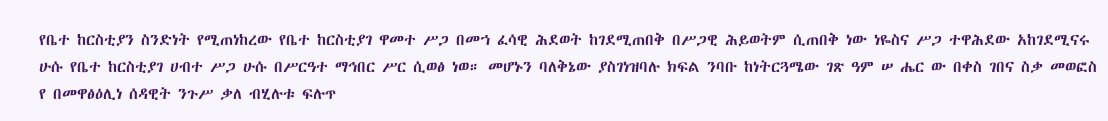የቤተ ከርስቲያን ስንድነት የሚጠነከረው የቤተ ከርስቲያገ ዋመተ ሥጋ በመኀ ፈሳዊ ሕደወት ከገደሚጠበቅ በሥጋዊ ሕይወትም ሲጠበቅ ነው ነዬስና ሥጋ ተዋሕደው አከገደሚናሩ ሁሱ የቤተ ከርስቲያገ ሀብተ ሥጋ ሁሱ በሥርዓተ ማኅበር ሥር ሲወፅ ነወ። መሆኑን ባለቅኔው ያስገነዝባሉ ክፍል ንባቡ ከነትርጓሜው ገጽ ዓም ሠ ሔር ው በቀስ ገበና ስቃ መወፎስ የ በመዋፅዕሊነ ሰዳዊት ንጉሥ ቃለ ብሂሉቱ ፍሉጥ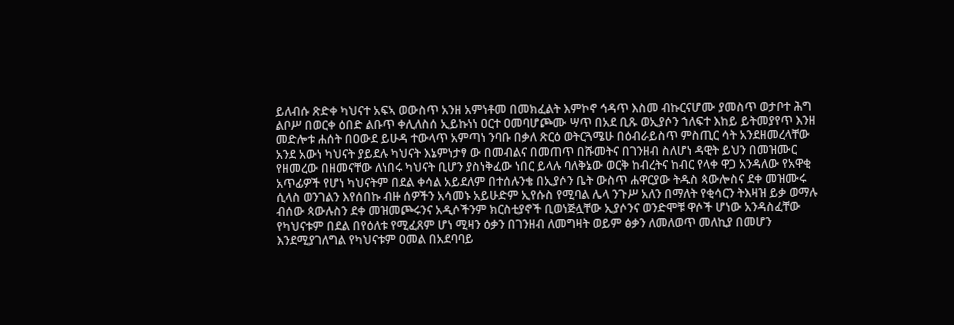ይለብሱ ጽድቀ ካህናተ አፍኣ ወውስጥ አንዘ አምነቶመ በመክፈልት እምኮኖ ኅዳጥ እስመ ብኩርናሆሙ ያመስጥ ወታቦተ ሕግ ልቦሥ በወርቀ ዕበድ ልቡጥ ቀሊለስሰ ኢይኩነነ ዐርተ ዐመባሆጮሙ ሣጥ በአደ ቢጹ ወኢያሶን ኀለፍተ እከይ ይትመያየጥ እንዘ መድሎቱ ሐሰት በዐውደ ይሁዳ ተውላጥ አምጣነ ንባቡ በቃለ ጽርዕ ወትርጓሜሁ በዕብራይስጥ ምስጢር ሳት አንደዘመረላቸው አንደ አውነ ካህናት ያይደሉ ካህናት እኔምነታፃ ው በመብልና በመጠጥ በሹመትና በገንዘብ ስለሆነ ዳዊት ይህን በመዝሙር የዘመረው በዘመናቸው ለነበሩ ካህናት ቢሆን ያስነቅፈው ነበር ይላሉ ባለቅኔው ወርቅ ከብረትና ከብር የላቀ ዋጋ አንዳለው የአዋቂ አጥፊዎች የሆነ ካህናትም በደል ቀሳል አይደለም በተሰሉንቄ በኢያሶን ቤት ውስጥ ሐዋርያው ትዱስ ጳውሎስና ደቀ መዝሙሩ ሲላስ ወንገልን እየሰበኩ ብዙ ሰዎችን አሳመኑ አይሁድም ኢየሱስ የሚባል ሌላ ንጉሥ አለን በማለት የቂሳርን ትእዛዝ ይቃ ወማሉ ብሰው ጳውሉስን ደቀ መዝመጮሩንና አዲሶችንም ክርስቲያኖች ቢወነጅሏቸው ኢያሶንና ወንድሞቹ ዋሶች ሆነው አንዳስፈቸው የካህናቱም በደል በየዕለቱ የሚፈጸም ሆነ ሚዛን ዕቃን በገንዘብ ለመግዛት ወይም ፅቃን ለመለወጥ መለኪያ በመሆን እንደሚያገለግል የካህናቱም ዐመል በአደባባይ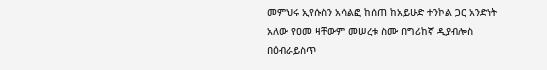መምህሩ ኢየሱስን አሳልፎ ከሰጠ ከአይሁድ ተንኮል ጋር አንድነት አለው የዐመ ዛቸውም መሠረቱ ስሙ በግሪከኛ ዲያብሎስ በዕብራይስጥ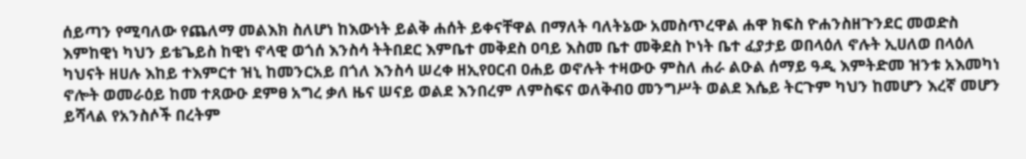ሰይጣን የሚባለው የጨለማ መልእክ ስለሆነ ከእውነት ይልቅ ሐሰት ይቀናቸዋል በማለት ባለትኔው አመስጥረዋል ሐዋ ክፍስ ዮሐንስዘጉንደር መወድስ እምከዊነ ካህን ይቴጌይስ ከዊነ ኖላዊ ወጎሰ እንስሳ ትትበደር እምቤተ መቅደስ ዐባይ እስመ ቤተ መቅደስ ኮነት ቤተ ፈያታይ ወበላዕለ ኖሉት ኢሀለወ በላዕለ ካህናት ዘሀሉ እከይ ተእምርተ ዝኒ ከመንርአይ በጎለ እንስሳ ሠረቀ ዘኢየዐርብ ዐሐይ ወኖሉት ተዛውዑ ምስለ ሐራ ልዑል ሰማይ ዓዲ እምትድመ ዝንቱ አእመካነ ኖሎት ወመራዕይ ከመ ተጸውዑ ደምፀ አግረ ቃለ ዜና ሠናይ ወልደ እንበረም ለምስፍና ወለቅብዐ መንግሥት ወልደ እሴይ ትርጉም ካህን ከመሆን እረኛ መሆን ይሻላል የአንስሶች በረትም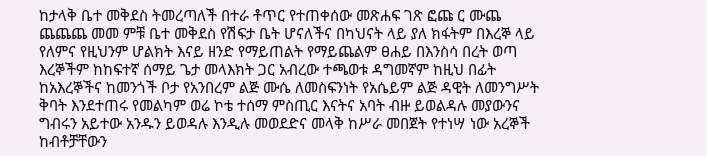ከታላቅ ቤተ መቅደስ ትመረጣለች በተራ ቶጥር የተጠቀሰው መጽሐፍ ገጽ ፎጩ ር ሙጨ ጨጨጨ መመ ምቹ ቤተ መቅደስ የሽፍታ ቤት ሆናለችና በካህናት ላይ ያለ ክፋትም በእረኞ ላይ የለምና የዚህንም ሆልክት እናይ ዘንድ የማይጠልት የማይጨልም ፀሐይ በእንስሳ በረት ወጣ እረኞችም ከከፍተኛ ሰማይ ጌታ መላእክት ጋር አብረው ተጫወቱ ዳግመኛም ከዚህ በፊት ከአእረኞችና ከመንጎች ቦታ የአንበረም ልጅ ሙሴ ለመስፍንነት የአሴይም ልጅ ዳዊት ለመንግሥት ቅባት እንደተጠሩ የመልካም ወሬ ኮቴ ተሰማ ምስጢር እናትና አባት ብዙ ይወልዳሉ መያውንና ግብሩን አይተው አንዱን ይወዳሉ እንዲሉ መወደድና መላቅ ከሥራ መበጀት የተነሣ ነው አረኞች ከብቶቻቸውን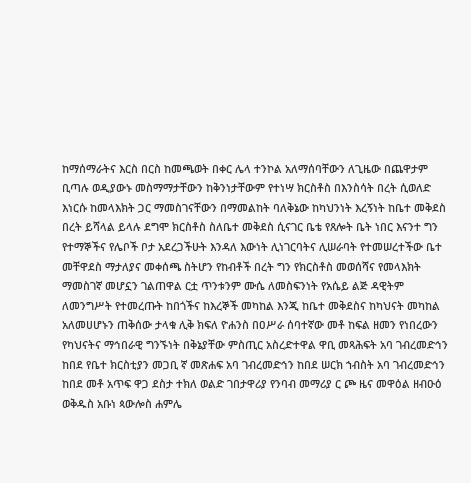ከማሰማራትና እርስ በርስ ከመጫወት በቀር ሌላ ተንኮል አለማሰባቸውን ለጊዜው በጨዋታም ቢጣሉ ወዲያውኑ መስማማታቸውን ከቅንነታቸውም የተነሣ ክርስቶስ በእንስሳት በረት ሲወለድ እነርሱ ከመላእክት ጋር ማመስገናቸውን በማመልከት ባለቅኔው ከካህንነት እረኝነት ከቤተ መቅደስ በረት ይሻላል ይላሉ ደግሞ ክርስቶስ ስለቤተ መቅደስ ሲናገር ቤቴ የጸሎት ቤት ነበር እናንተ ግን የተማኞችና የሌቦች ቦታ አደረጋችሁት እንዳለ እውነት ሊነገርባትና ሊሠራባት የተመሠረተችው ቤተ መቸዋደስ ማታለያና መቀሰጫ ስትሆን የከብቶች በረት ግን የክርስቶስ መወሰሻና የመላእክት ማመስገኛ መሆኗን ገልጠዋል ርቷ ጥንቱንም ሙሴ ለመስፍንነት የአሴይ ልጅ ዳዊትም ለመንግሥት የተመረጡት ከበጎችና ከእረኞች መካከል እንጂ ከቤተ መቅደስና ከካህናት መካከል አለመሀሆኑን ጠቅሰው ታላቁ ሊቅ ክፍለ ዮሐንስ በዐሥራ ሰባተኛው መቶ ከፍል ዘመን የነበረውን የካህናትና ማኅበራዊ ግንኙነት በቅኔያቸው ምስጢር አስረድተዋል ዋቢ መጻሕፍት አባ ገብረመድኅን ከበደ የቤተ ክርስቲያን መጋቢ ኛ መጽሐፍ አባ ገብረመድኅን ከበደ ሠርክ ኀብስት አባ ገብረመድኅን ከበደ መቶ አጥፍ ዋጋ ደስታ ተክለ ወልድ ገበታዋሪያ የንባብ መማሪያ ር ጮ ዜና መዋዕል ዘብዑዕ ወቅዱስ አቡነ ጳውሎስ ሐምሌ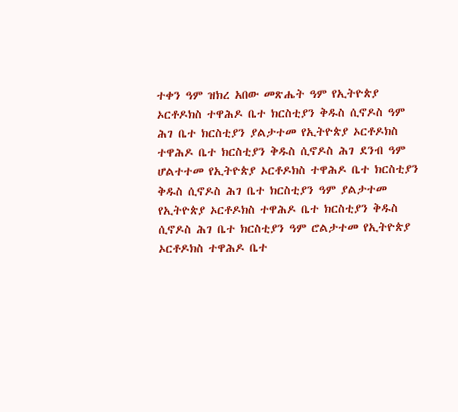ተቀን ዓም ዝክረ አበው መጽሔት ዓም የኢትዮጵያ ኦርቶዶክስ ተዋሕዶ ቤተ ክርስቲያን ቅዱስ ሲኖዶስ ዓም ሕገ ቤተ ክርስቲያን ያልታተመ የኢትዮጵያ ኦርቶዶክስ ተዋሕዶ ቤተ ክርስቲያን ቅዱስ ሲኖዶስ ሕገ ደንብ ዓም ሆልተተመ የኢትዮጵያ ኦርቶዶክስ ተዋሕዶ ቤተ ክርስቲያን ቅዱስ ሲኖዶስ ሕገ ቤተ ክርስቲያን ዓም ያልታተመ የኢትዮጵያ ኦርቶዶክስ ተዋሕዶ ቤተ ክርስቲያን ቅዱስ ሲኖዶስ ሕገ ቤተ ክርስቲያን ዓም ሮልታተመ የኢትዮጵያ ኦርቶዶክስ ተዋሕዶ ቤተ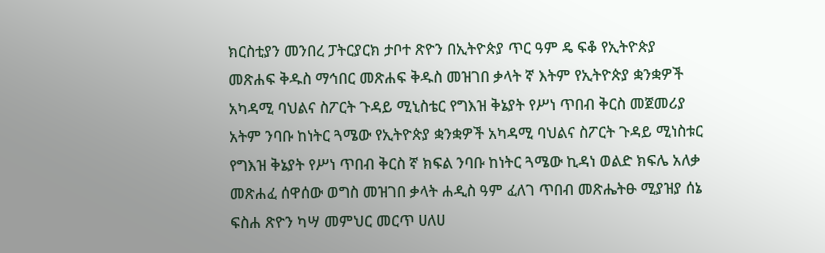ክርስቲያን መንበረ ፓትርያርክ ታቦተ ጽዮን በኢትዮጵያ ጥር ዓም ዴ ፍቆ የኢትዮጵያ መጽሐፍ ቅዱስ ማኅበር መጽሐፍ ቅዱስ መዝገበ ቃላት ኛ እትም የኢትዮጵያ ቋንቋዎች አካዳሚ ባህልና ስፖርት ጉዳይ ሚኒስቴር የግእዝ ቅኔያት የሥነ ጥበብ ቅርስ መጀመሪያ አትም ንባቡ ከነትር ጓሜው የኢትዮጵያ ቋንቋዎች አካዳሚ ባህልና ስፖርት ጉዳይ ሚነስቱር የግእዝ ቅኔያት የሥነ ጥበብ ቅርስ ኛ ክፍል ንባቡ ከነትር ጓሜው ኪዳነ ወልድ ክፍሌ አለቃ መጽሐፈ ሰዋሰው ወግስ መዝገበ ቃላት ሐዲስ ዓም ፈለገ ጥበብ መጽሔትፁ ሚያዝያ ሰኔ ፍስሐ ጽዮን ካሣ መምህር መርጥ ሀለሀ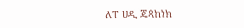ለፐ ሀዲ ጄጳከነክ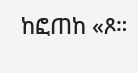ከፎጠከ «ጾ።